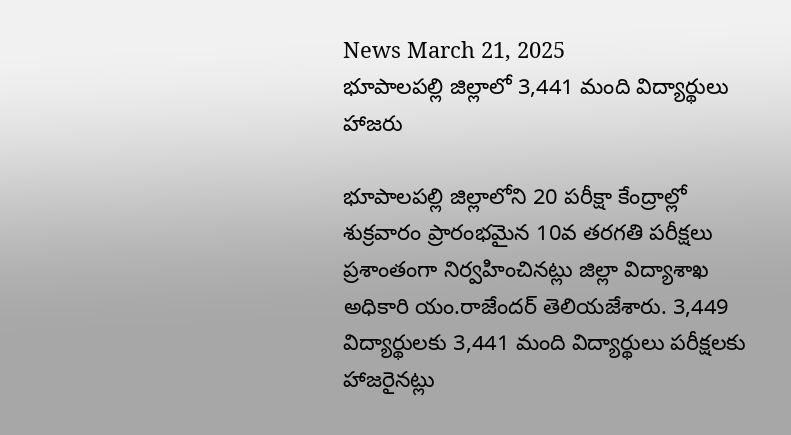News March 21, 2025
భూపాలపల్లి జిల్లాలో 3,441 మంది విద్యార్థులు హాజరు

భూపాలపల్లి జిల్లాలోని 20 పరీక్షా కేంద్రాల్లో శుక్రవారం ప్రారంభమైన 10వ తరగతి పరీక్షలు ప్రశాంతంగా నిర్వహించినట్లు జిల్లా విద్యాశాఖ అధికారి యం.రాజేందర్ తెలియజేశారు. 3,449 విద్యార్థులకు 3,441 మంది విద్యార్థులు పరీక్షలకు హాజరైనట్లు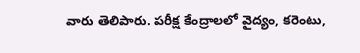వారు తెలిపారు. పరీక్ష కేంద్రాలలో వైద్యం, కరెంటు,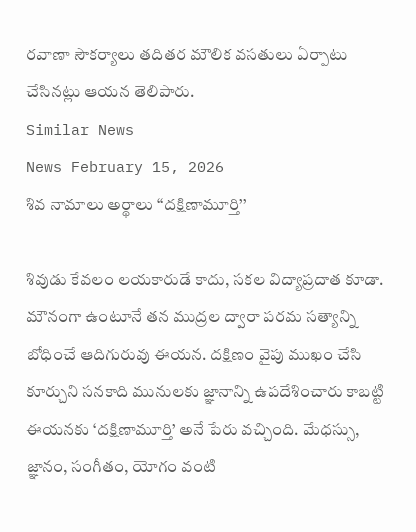రవాణా సౌకర్యాలు తదితర మౌలిక వసతులు ఏర్పాటు చేసినట్లు ఆయన తెలిపారు.
Similar News
News February 15, 2026
శివ నామాలు అర్థాలు ‘‘దక్షిణామూర్తి’’

శివుడు కేవలం లయకారుడే కాదు, సకల విద్యాప్రదాత కూడా. మౌనంగా ఉంటూనే తన ముద్రల ద్వారా పరమ సత్యాన్ని బోధించే ఆదిగురువు ఈయన. దక్షిణం వైపు ముఖం చేసి కూర్చుని సనకాది మునులకు జ్ఞానాన్ని ఉపదేశించారు కాబట్టి ఈయనకు ‘దక్షిణామూర్తి’ అనే పేరు వచ్చింది. మేధస్సు, జ్ఞానం, సంగీతం, యోగం వంటి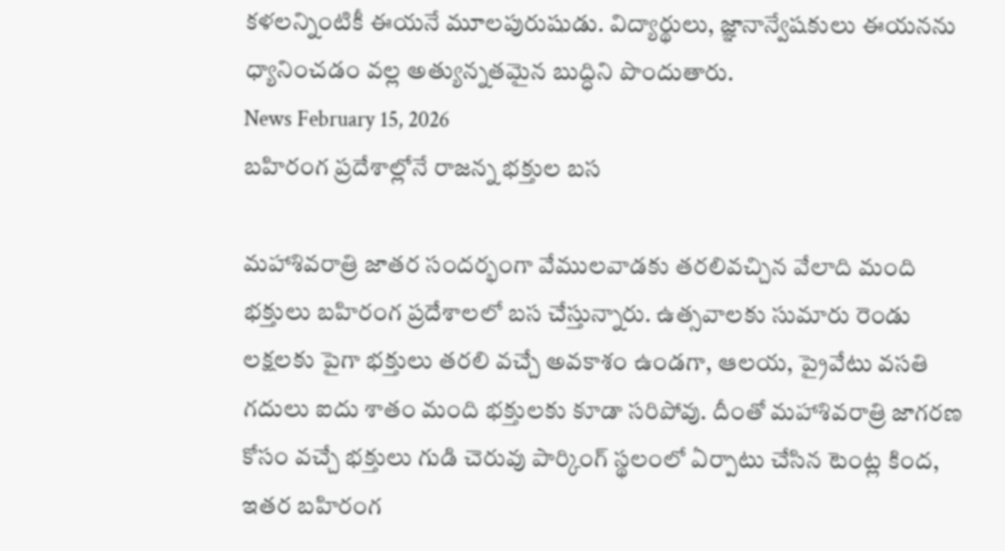కళలన్నింటికీ ఈయనే మూలపురుషుడు. విద్యార్థులు, జ్ఞానాన్వేషకులు ఈయనను ధ్యానించడం వల్ల అత్యున్నతమైన బుద్ధిని పొందుతారు.
News February 15, 2026
బహిరంగ ప్రదేశాల్లోనే రాజన్న భక్తుల బస

మహాశివరాత్రి జాతర సందర్భంగా వేములవాడకు తరలివచ్చిన వేలాది మంది భక్తులు బహిరంగ ప్రదేశాలలో బస చేస్తున్నారు. ఉత్సవాలకు సుమారు రెండు లక్షలకు పైగా భక్తులు తరలి వచ్చే అవకాశం ఉండగా, ఆలయ, ప్రైవేటు వసతి గదులు ఐదు శాతం మంది భక్తులకు కూడా సరిపోవు. దీంతో మహాశివరాత్రి జాగరణ కోసం వచ్చే భక్తులు గుడి చెరువు పార్కింగ్ స్థలంలో ఏర్పాటు చేసిన టెంట్ల కింద, ఇతర బహిరంగ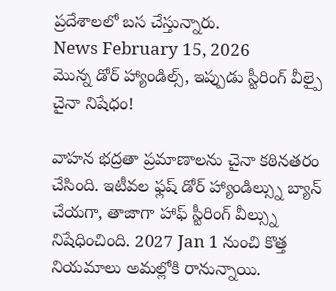ప్రదేశాలలో బస చేస్తున్నారు.
News February 15, 2026
మొన్న డోర్ హ్యాండిల్స్, ఇప్పుడు స్టీరింగ్ వీల్పై చైనా నిషేధం!

వాహన భద్రతా ప్రమాణాలను చైనా కఠినతరం చేసింది. ఇటీవల ఫ్లష్ డోర్ హ్యాండిల్స్ను బ్యాన్ చేయగా, తాజాగా హాఫ్ స్టీరింగ్ వీల్స్ను నిషేధించింది. 2027 Jan 1 నుంచి కొత్త నియమాలు అమల్లోకి రానున్నాయి.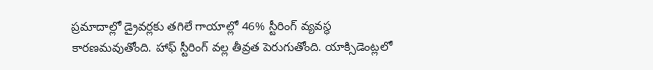ప్రమాదాల్లో డ్రైవర్లకు తగిలే గాయాల్లో 46% స్టీరింగ్ వ్యవస్థ కారణమవుతోంది. హాఫ్ స్టీరింగ్ వల్ల తీవ్రత పెరుగుతోంది. యాక్సిడెంట్లలో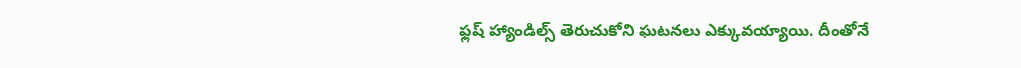ఫ్లష్ హ్యాండిల్స్ తెరుచుకోని ఘటనలు ఎక్కువయ్యాయి. దీంతోనే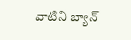వాటిని బ్యాన్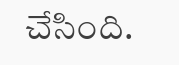చేసింది.